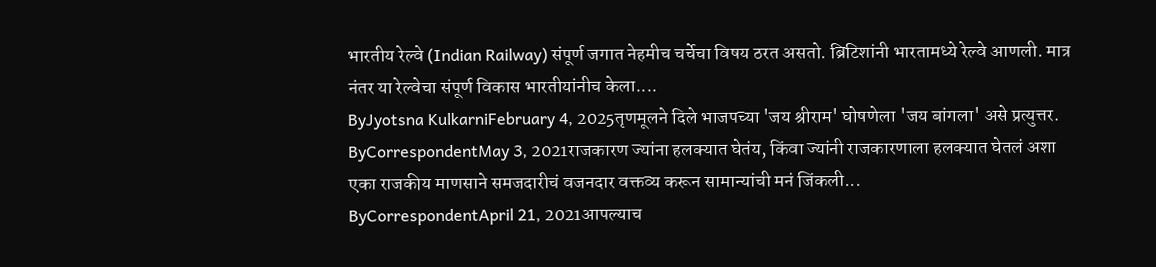भारतीय रेल्वे (Indian Railway) संपूर्ण जगात नेहमीच चर्चेचा विषय ठरत असतो. ब्रिटिशांनी भारतामध्ये रेल्वे आणली. मात्र नंतर या रेल्वेचा संपूर्ण विकास भारतीयांनीच केला....
ByJyotsna KulkarniFebruary 4, 2025तृणमूलने दिले भाजपच्या 'जय श्रीराम' घोषणेला 'जय बांगला' असे प्रत्युत्तर.
ByCorrespondentMay 3, 2021राजकारण ज्यांना हलक्यात घेतंय, किंवा ज्यांनी राजकारणाला हलक्यात घेतलं अशा एका राजकीय माणसाने समजदारीचं वजनदार वक्तव्य करून सामान्यांची मनं जिंकली...
ByCorrespondentApril 21, 2021आपल्याच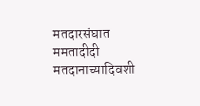मतदारसंघात ममतादीदी मतदानाच्यादिवशी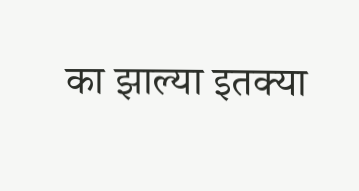का झाल्या इतक्या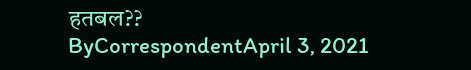हतबल??
ByCorrespondentApril 3, 2021